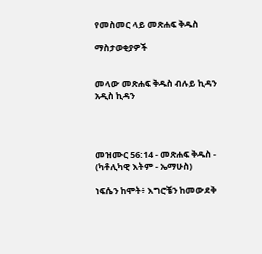የመስመር ላይ መጽሐፍ ቅዱስ

ማስታወቂያዎች


መላው መጽሐፍ ቅዱስ ብሉይ ኪዳን አዲስ ኪዳን




መዝሙር 56:14 - መጽሐፍ ቅዱስ - (ካቶሊካዊ እትም - ኤማሁስ)

ነፍሴን ከሞት፥ እግሮቼን ከመውደቅ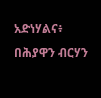አድነሃልና፥ በሕያዋን ብርሃን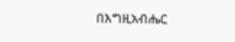በእግዚአብሔር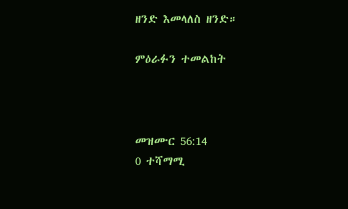ዘንድ እመላለስ ዘንድ።

ምዕራፉን ተመልከት



መዝሙር 56:14
0 ተሻማሚ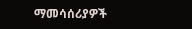ማመሳሰሪያዎች